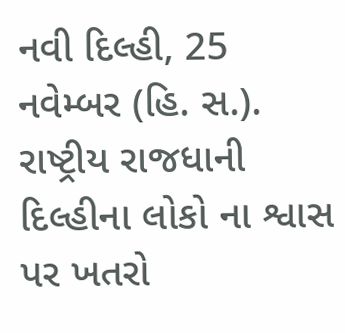નવી દિલ્હી, 25 નવેમ્બર (હિ. સ.). રાષ્ટ્રીય રાજધાની દિલ્હીના લોકો ના શ્વાસ પર ખતરો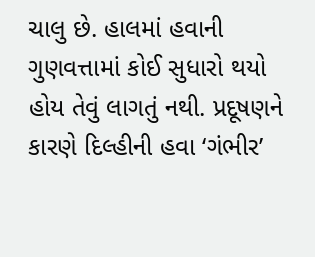ચાલુ છે. હાલમાં હવાની ગુણવત્તામાં કોઈ સુધારો થયો હોય તેવું લાગતું નથી. પ્રદૂષણને કારણે દિલ્હીની હવા ‘ગંભીર’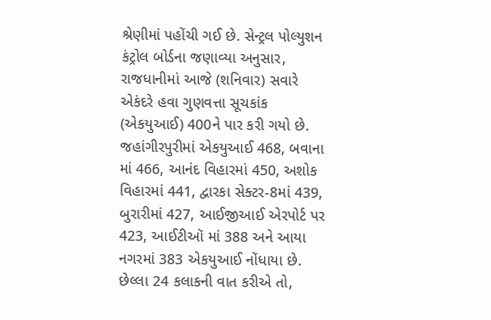શ્રેણીમાં પહોંચી ગઈ છે. સેન્ટ્રલ પોલ્યુશન કંટ્રોલ બોર્ડના જણાવ્યા અનુસાર, રાજધાનીમાં આજે (શનિવાર) સવારે એકંદરે હવા ગુણવત્તા સૂચકાંક (એકયુઆઈ) 400ને પાર કરી ગયો છે. જહાંગીરપુરીમાં એકયુઆઈ 468, બવાના માં 466, આનંદ વિહારમાં 450, અશોક વિહારમાં 441, દ્વારકા સેક્ટર-8માં 439, બુરારીમાં 427, આઈજીઆઈ એરપોર્ટ પર 423, આઈટીઑ માં 388 અને આયા નગરમાં 383 એકયુઆઈ નોંધાયા છે.
છેલ્લા 24 કલાકની વાત કરીએ તો,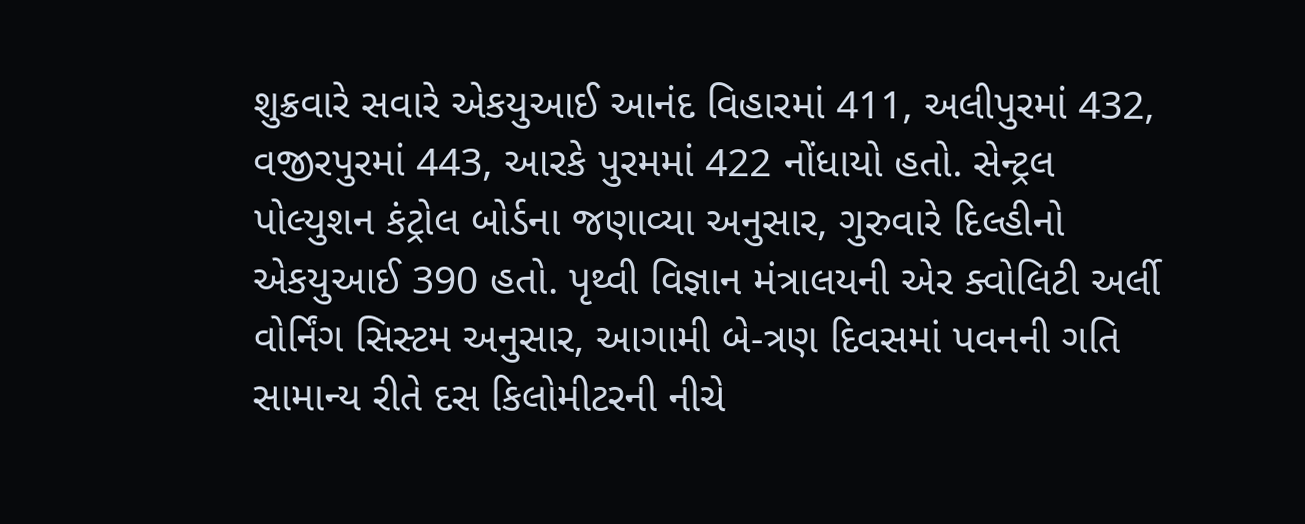શુક્રવારે સવારે એકયુઆઈ આનંદ વિહારમાં 411, અલીપુરમાં 432, વજીરપુરમાં 443, આરકે પુરમમાં 422 નોંધાયો હતો. સેન્ટ્રલ પોલ્યુશન કંટ્રોલ બોર્ડના જણાવ્યા અનુસાર, ગુરુવારે દિલ્હીનો એકયુઆઈ 390 હતો. પૃથ્વી વિજ્ઞાન મંત્રાલયની એર ક્વોલિટી અર્લી વોર્નિંગ સિસ્ટમ અનુસાર, આગામી બે-ત્રણ દિવસમાં પવનની ગતિ સામાન્ય રીતે દસ કિલોમીટરની નીચે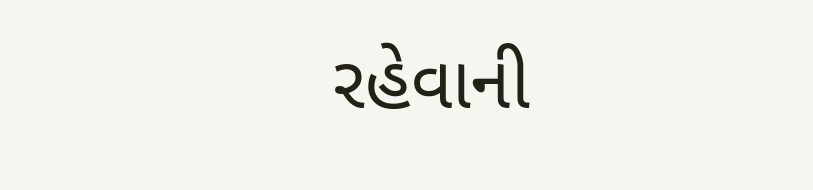રહેવાની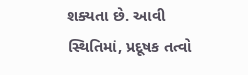શક્યતા છે. આવી સ્થિતિમાં, પ્રદૂષક તત્વો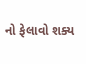નો ફેલાવો શક્ય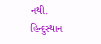નથી.
હિન્દુસ્થાન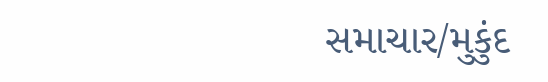સમાચાર/મુકુંદ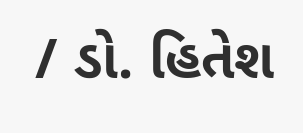/ ડો. હિતેશ